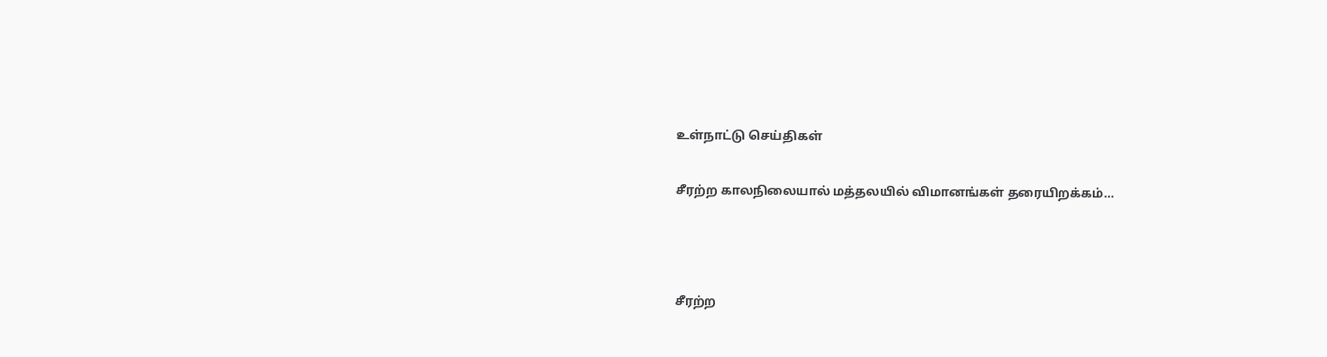உள்நாட்டு செய்திகள்

சீரற்ற காலநிலையால் மத்தலயில் விமானங்கள் தரையிறக்கம்…



சீரற்ற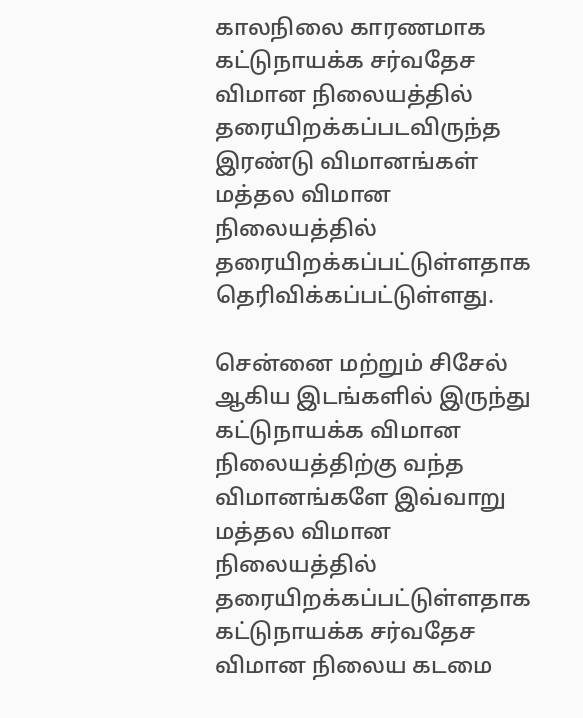காலநிலை காரணமாக கட்டுநாயக்க சர்வதேச விமான நிலையத்தில் தரையிறக்கப்படவிருந்த இரண்டு விமானங்கள் மத்தல விமான நிலையத்தில் தரையிறக்கப்பட்டுள்ளதாக தெரிவிக்கப்பட்டுள்ளது.

சென்னை மற்றும் சிசேல் ஆகிய இடங்களில் இருந்து கட்டுநாயக்க விமான நிலையத்திற்கு வந்த விமானங்களே இவ்வாறு மத்தல விமான நிலையத்தில் தரையிறக்கப்பட்டுள்ளதாக கட்டுநாயக்க சர்வதேச விமான நிலைய கடமை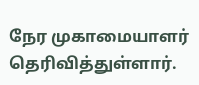நேர முகாமையாளர் தெரிவித்துள்ளார்.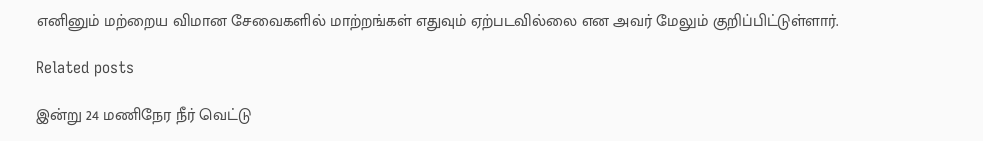எனினும் மற்றைய விமான சேவைகளில் மாற்றங்கள் எதுவும் ஏற்படவில்லை என அவர் மேலும் குறிப்பிட்டுள்ளார்.

Related posts

இன்று 24 மணிநேர நீர் வெட்டு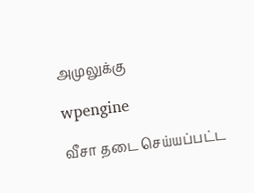அமுலுக்கு

wpengine

வீசா தடை செய்யப்பட்ட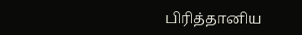பிரித்தானிய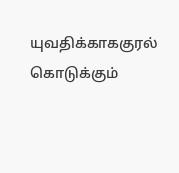யுவதிக்காககுரல் கொடுக்கும்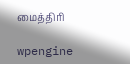மைத்திரி

wpengine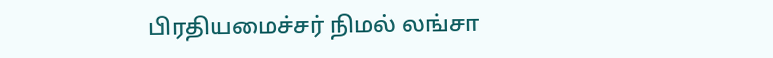பிரதியமைச்சர் நிமல் லங்சா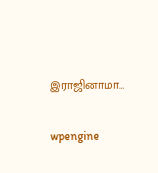இராஜினாமா…

wpengine